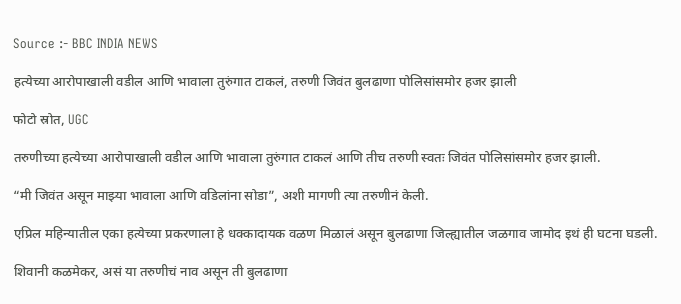Source :- BBC INDIA NEWS

हत्येच्या आरोपाखाली वडील आणि भावाला तुरुंगात टाकलं, तरुणी जिवंत बुलढाणा पोलिसांसमोर हजर झाली

फोटो स्रोत, UGC

तरुणीच्या हत्येच्या आरोपाखाली वडील आणि भावाला तुरुंगात टाकलं आणि तीच तरुणी स्वतः जिवंत पोलिसांसमोर हजर झाली.

“मी जिवंत असून माझ्या भावाला आणि वडिलांना सोडा”, अशी मागणी त्या तरुणीनं केली.

एप्रिल महिन्यातील एका हत्येच्या प्रकरणाला हे धक्कादायक वळण मिळालं असून बुलढाणा जिल्ह्यातील जळगाव जामोद इथं ही घटना घडली.

शिवानी कळमेकर, असं या तरुणीचं नाव असून ती बुलढाणा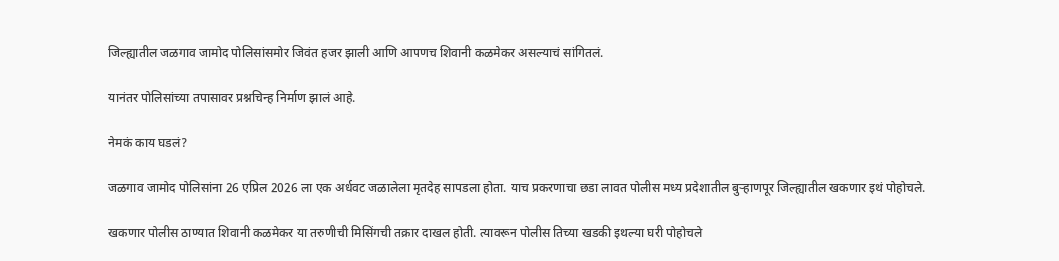जिल्ह्यातील जळगाव जामोद पोलिसांसमोर जिवंत हजर झाली आणि आपणच शिवानी कळमेकर असल्याचं सांगितलं.

यानंतर पोलिसांच्या तपासावर प्रश्नचिन्ह निर्माण झालं आहे.

नेमकं काय घडलं?

जळगाव जामोद पोलिसांना 26 एप्रिल 2026 ला एक अर्धवट जळालेला मृतदेह सापडला होता. याच प्रकरणाचा छडा लावत पोलीस मध्य प्रदेशातील बुऱ्हाणपूर जिल्ह्यातील खकणार इथं पोहोचले.

खकणार पोलीस ठाण्यात शिवानी कळमेकर या तरुणीची मिसिंगची तक्रार दाखल होती. त्यावरून पोलीस तिच्या खडकी इथल्या घरी पोहोचले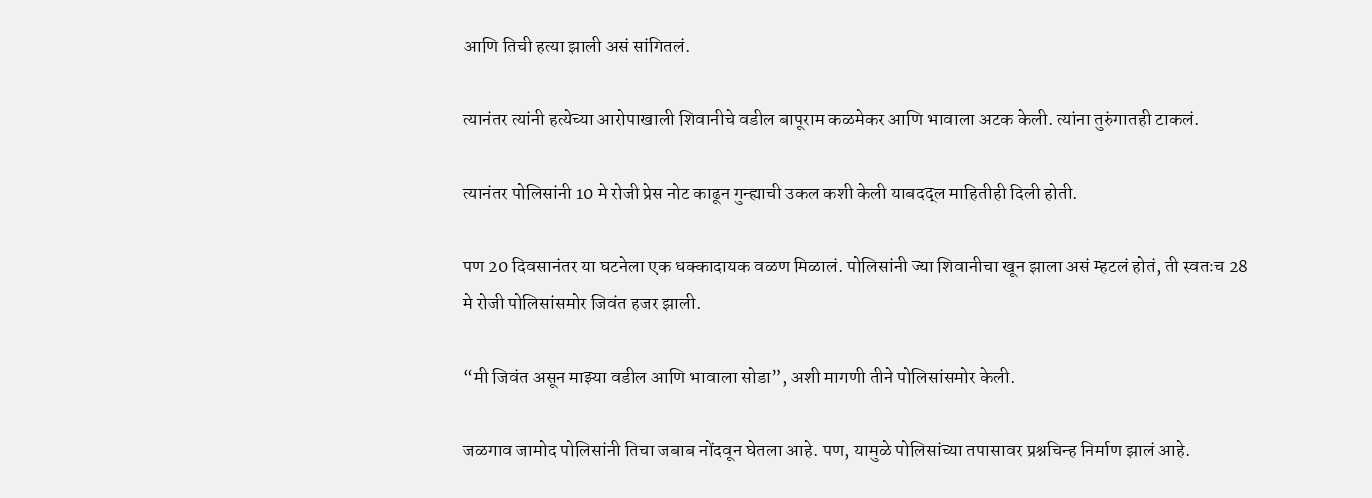आणि तिची हत्या झाली असं सांगितलं.

त्यानंतर त्यांनी हत्येच्या आरोपाखाली शिवानीचे वडील बापूराम कळमेकर आणि भावाला अटक केली. त्यांना तुरुंगातही टाकलं.

त्यानंतर पोलिसांनी 10 मे रोजी प्रेस नोट काढून गुन्ह्याची उकल कशी केली याबदद्ल माहितीही दिली होती.

पण 20 दिवसानंतर या घटनेला एक धक्कादायक वळण मिळालं. पोलिसांनी ज्या शिवानीचा खून झाला असं म्हटलं होतं, ती स्वतःच 28 मे रोजी पोलिसांसमोर जिवंत हजर झाली.

“मी जिवंत असून माझ्या वडील आणि भावाला सोडा”, अशी मागणी तीने पोलिसांसमोर केली.

जळगाव जामोद पोलिसांनी तिचा जबाब नोंदवून घेतला आहे. पण, यामुळे पोलिसांच्या तपासावर प्रश्नचिन्ह निर्माण झालं आहे.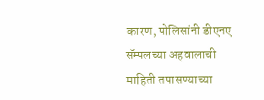कारण, पोलिसांनी डीएनए सॅम्पलच्या अहवालाची माहिती तपासण्याच्या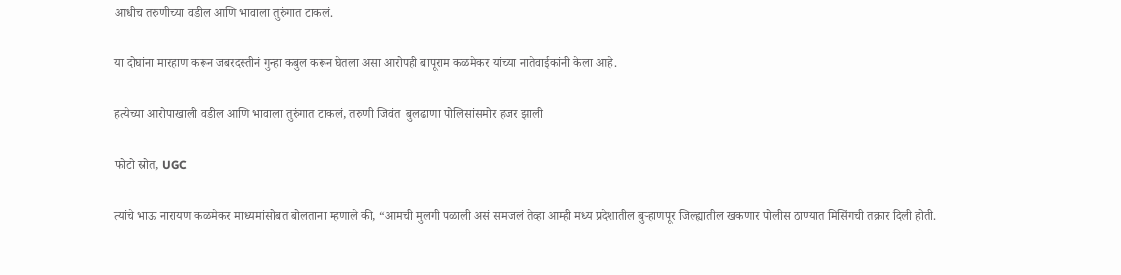आधीच तरुणीच्या वडील आणि भावाला तुरुंगात टाकलं.

या दोघांना मारहाण करून जबरदस्तीनं गुन्हा कबुल करून घेतला असा आरोपही बापूराम कळमेकर यांच्या नातेवाईकांनी केला आहे.

हत्येच्या आरोपाखाली वडील आणि भावाला तुरुंगात टाकलं, तरुणी जिवंत  बुलढाणा पोलिसांसमोर हजर झाली

फोटो स्रोत, UGC

त्यांचे भाऊ नारायण कळमेकर माध्यमांसोबत बोलताना म्हणाले की, “आमची मुलगी पळाली असं समजलं तेव्हा आम्ही मध्य प्रदेशातील बुऱ्हाणपूर जिल्ह्यातील खकणार पोलीस ठाण्यात मिसिंगची तक्रार दिली होती.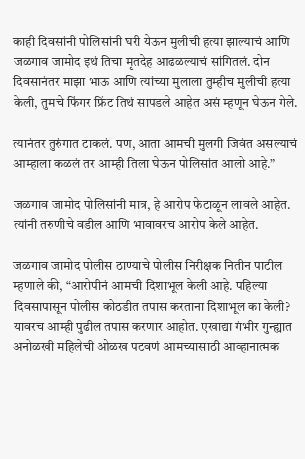काही दिवसांनी पोलिसांनी घरी येऊन मुलीची हत्या झाल्याचं आणि जळगाव जामोद इथं तिचा मृतदेह आढळल्याचं सांगितलं. दोन दिवसानंतर माझा भाऊ आणि त्यांच्या मुलाला तुम्हीच मुलीची हत्या केली, तुमचे फिंगर फ्रिंट तिथं सापडले आहेत असं म्हणून घेऊन गेले.

त्यानंतर तुरुंगात टाकलं. पण, आता आमची मुलगी जिवंत असल्याचं आम्हाला कळलं तर आम्ही तिला घेऊन पोलिसांत आलो आहे.”

जळगाव जामोद पोलिसांनी मात्र, हे आरोप फेटाळून लावले आहेत. त्यांनी तरुणीचे वडील आणि भावावरच आरोप केले आहेत.

जळगाव जामोद पोलीस ठाण्याचे पोलीस निरीक्षक नितीन पाटील म्हणाले की, “आरोपीनं आमची दिशाभूल केली आहे. पहिल्या दिवसापासून पोलीस कोठडीत तपास करताना दिशाभूल का केली? यावरच आम्ही पुढील तपास करणार आहोत. एखाद्या गंभीर गुन्ह्यात अनोळखी महिलेची ओळख पटवणं आमच्यासाठी आव्हानात्मक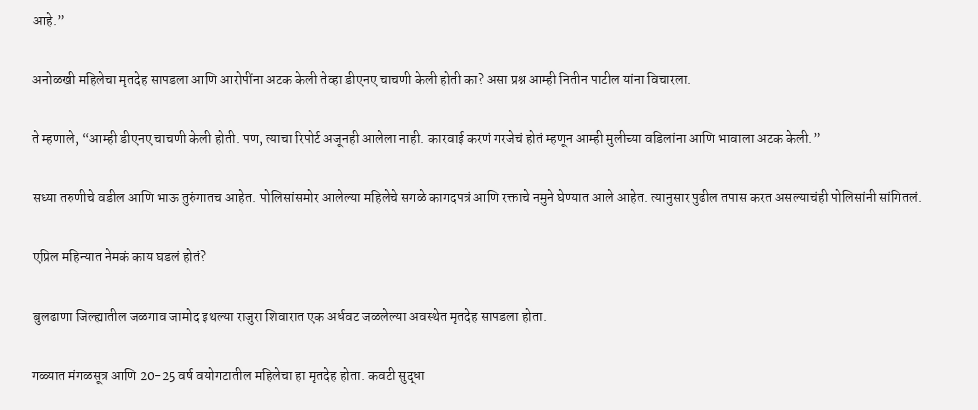आहे.”

अनोळखी महिलेचा मृतदेह सापडला आणि आरोपींना अटक केली तेव्हा डीएनए चाचणी केली होती का? असा प्रश्न आम्ही नितीन पाटील यांना विचारला.

ते म्हणाले, “आम्ही डीएनए चाचणी केली होती. पण, त्याचा रिपोर्ट अजूनही आलेला नाही. कारवाई करणं गरजेचं होतं म्हणून आम्ही मुलीच्या वडिलांना आणि भावाला अटक केली.”

सध्या तरुणीचे वडील आणि भाऊ तुरुंगातच आहेत. पोलिसांसमोर आलेल्या महिलेचे सगळे कागदपत्रं आणि रक्ताचे नमुने घेण्यात आले आहेत. त्यानुसार पुढील तपास करत असल्याचंही पोलिसांनी सांगितलं.

एप्रिल महिन्यात नेमकं काय घडलं होतं?

बुलढाणा जिल्ह्यातील जळगाव जामोद इथल्या राजुरा शिवारात एक अर्धवट जळलेल्या अवस्थेत मृतदेह सापडला होता.

गळ्यात मंगळसूत्र आणि 20-25 वर्ष वयोगटातील महिलेचा हा मृतदेह होता. कवटी सुद्धा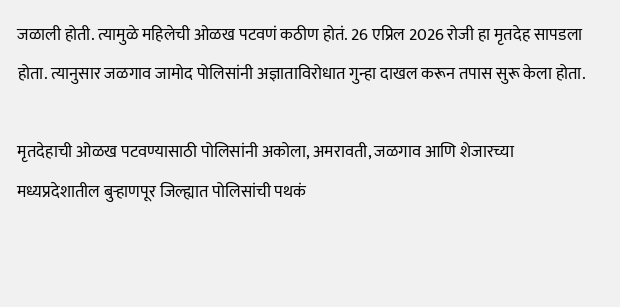जळाली होती. त्यामुळे महिलेची ओळख पटवणं कठीण होतं. 26 एप्रिल 2026 रोजी हा मृतदेह सापडला होता. त्यानुसार जळगाव जामोद पोलिसांनी अज्ञाताविरोधात गुन्हा दाखल करून तपास सुरू केला होता.

मृतदेहाची ओळख पटवण्यासाठी पोलिसांनी अकोला, अमरावती, जळगाव आणि शेजारच्या मध्यप्रदेशातील बुऱ्हाणपूर जिल्ह्यात पोलिसांची पथकं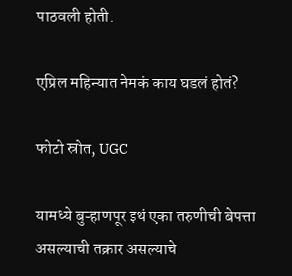पाठवली होती.

एप्रिल महिन्यात नेमकं काय घडलं होतं?

फोटो स्रोत, UGC

यामध्ये बुऱ्हाणपूर इथं एका तरुणीची बेपत्ता असल्याची तक्रार असल्याचे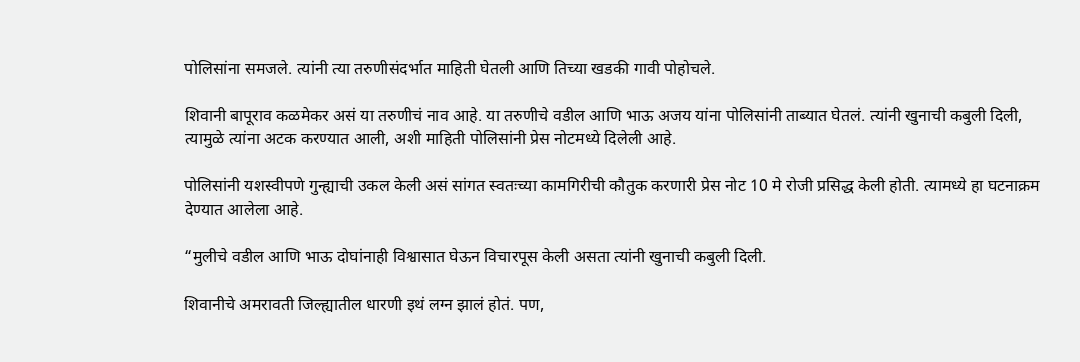पोलिसांना समजले. त्यांनी त्या तरुणीसंदर्भात माहिती घेतली आणि तिच्या खडकी गावी पोहोचले.

शिवानी बापूराव कळमेकर असं या तरुणीचं नाव आहे. या तरुणीचे वडील आणि भाऊ अजय यांना पोलिसांनी ताब्यात घेतलं. त्यांनी खुनाची कबुली दिली, त्यामुळे त्यांना अटक करण्यात आली, अशी माहिती पोलिसांनी प्रेस नोटमध्ये दिलेली आहे.

पोलिसांनी यशस्वीपणे गुन्ह्याची उकल केली असं सांगत स्वतःच्या कामगिरीची कौतुक करणारी प्रेस नोट 10 मे रोजी प्रसिद्ध केली होती. त्यामध्ये हा घटनाक्रम देण्यात आलेला आहे.

“मुलीचे वडील आणि भाऊ दोघांनाही विश्वासात घेऊन विचारपूस केली असता त्यांनी खुनाची कबुली दिली.

शिवानीचे अमरावती जिल्ह्यातील धारणी इथं लग्न झालं होतं. पण,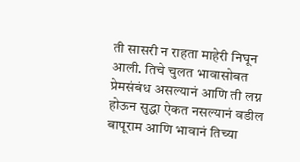ती सासरी न राहता माहेरी निघून आली. तिचे चुलत भावासोबत प्रेमसंबंध असल्यानं आणि ती लग्न होऊन सुद्धा ऐकत नसल्यानं वडील बापूराम आणि भावानं तिच्या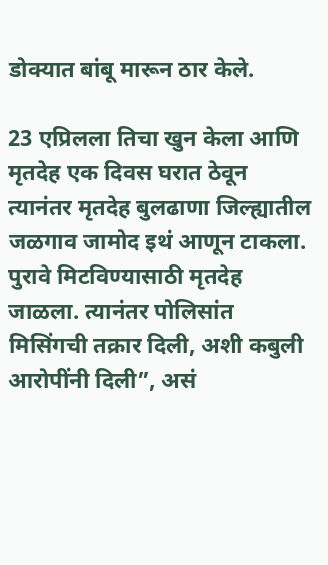डोक्यात बांबू मारून ठार केले.

23 एप्रिलला तिचा खुन केला आणि मृतदेह एक दिवस घरात ठेवून त्यानंतर मृतदेह बुलढाणा जिल्ह्यातील जळगाव जामोद इथं आणून टाकला. पुरावे मिटविण्यासाठी मृतदेह जाळला. त्यानंतर पोलिसांत मिसिंगची तक्रार दिली, अशी कबुली आरोपींनी दिली”, असं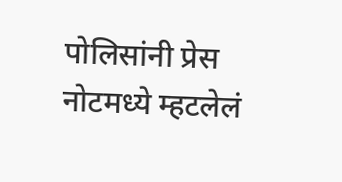पोलिसांनी प्रेस नोटमध्ये म्हटलेलं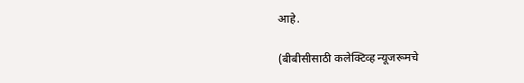आहे.

(बीबीसीसाठी कलेक्टिव्ह न्यूजरूमचे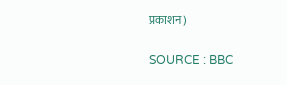प्रकाशन)

SOURCE : BBC